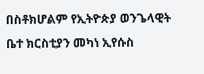በስቶክሆልም የኢትዮጵያ ወንጌላዊት ቤተ ክርስቲያን መካነ ኢየሱስ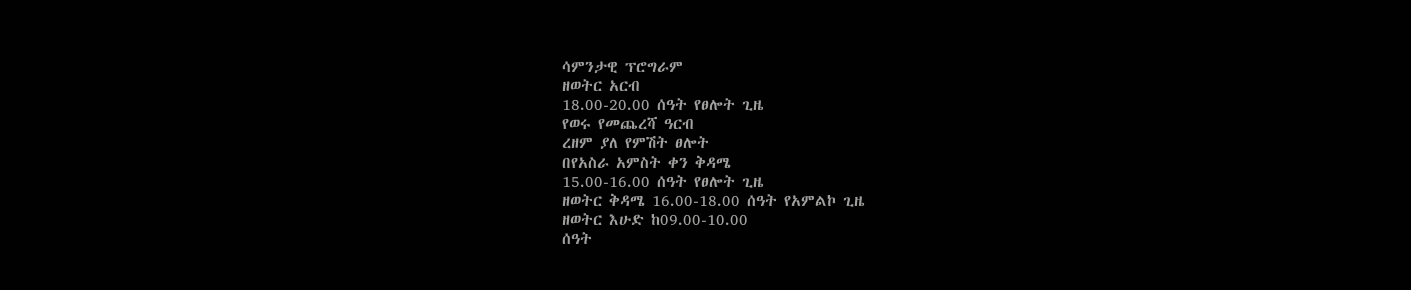ሳምንታዊ ፕሮግራም
ዘወትር አርብ
18.00-20.00 ሰዓት የፀሎት ጊዜ
የወሩ የመጨረሻ ዓርብ
ረዘም ያለ የምሽት ፀሎት
በየአስራ አምስት ቀን ቅዳሜ
15.00-16.00 ሰዓት የፀሎት ጊዜ
ዘወትር ቅዳሜ 16.00-18.00 ሰዓት የአምልኮ ጊዜ
ዘወትር እሁድ ከ09.00-10.00
ሰዓት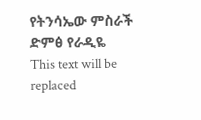የትንሳኤው ምስራች ድምፅ የራዲዬ
This text will be replaced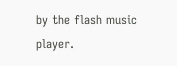by the flash music player.